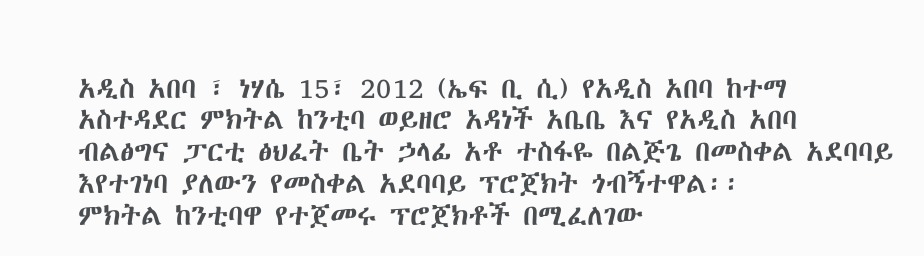አዲስ አበባ ፣ ነሃሴ 15፣ 2012 (ኤፍ ቢ ሲ) የአዲስ አበባ ከተማ አስተዳደር ምክትል ከንቲባ ወይዘሮ አዳነች አቤቤ እና የአዲስ አበባ ብልፅግና ፓርቲ ፅህፈት ቤት ኃላፊ አቶ ተስፋዬ በልጅጌ በመስቀል አደባባይ እየተገነባ ያለውን የመስቀል አደባባይ ፕሮጀክት ጎብኝተዋል፡፡
ምክትል ከንቲባዋ የተጀመሩ ፕሮጀክቶች በሚፈለገው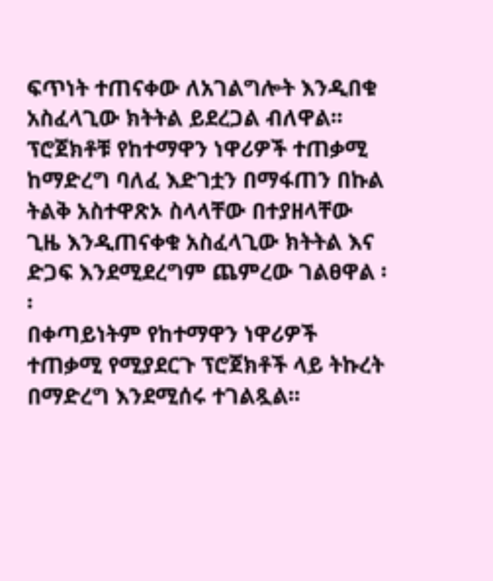ፍጥነት ተጠናቀው ለአገልግሎት እንዲበቁ አስፈላጊው ክትትል ይደረጋል ብለዋል፡፡
ፕሮጀክቶቹ የከተማዋን ነዋሪዎች ተጠቃሚ ከማድረግ ባለፈ እድገቷን በማፋጠን በኩል ትልቅ አስተዋጽኦ ስላላቸው በተያዘላቸው ጊዜ እንዲጠናቀቁ አስፈላጊው ክትትል እና ድጋፍ እንደሚደረግም ጨምረው ገልፀዋል ፡፡
በቀጣይነትም የከተማዋን ነዋሪዎች ተጠቃሚ የሚያደርጉ ፕሮጀክቶች ላይ ትኩረት በማድረግ እንደሚሰሩ ተገልጿል፡፡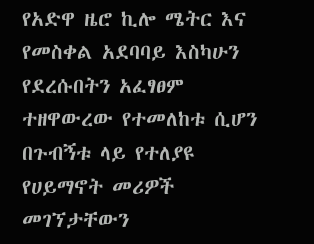የአድዋ ዜሮ ኪሎ ሜትር እና የመስቀል አደባባይ እስካሁን የደረሱበትን አፈፃፀም ተዘዋውረው የተመለከቱ ሲሆን በጉብኝቱ ላይ የተለያዩ የሀይማኖት መሪዎች መገኘታቸውን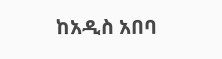ከአዲስ አበባ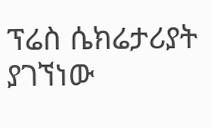ፕሬስ ሴክሬታሪያት ያገኘነው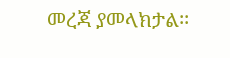መረጃ ያመላክታል፡፡